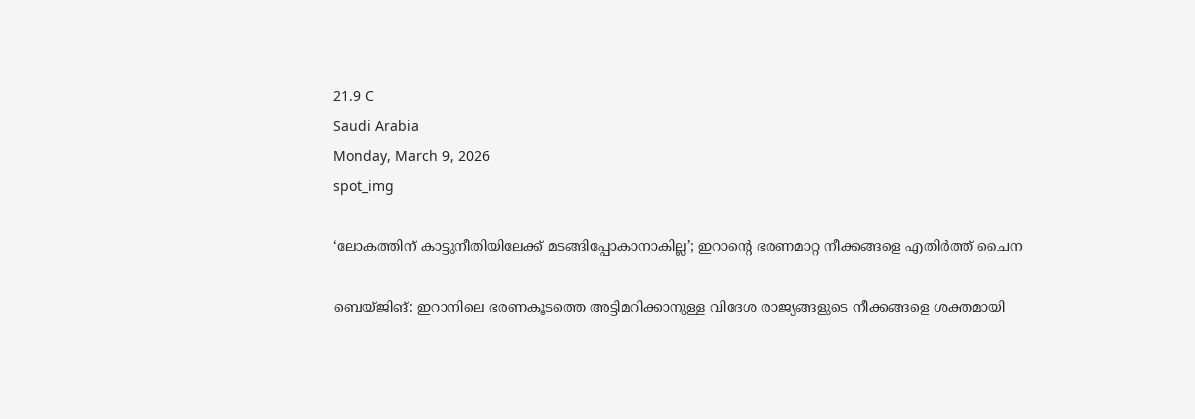21.9 C
Saudi Arabia
Monday, March 9, 2026
spot_img

‘ലോകത്തിന് കാട്ടുനീതിയിലേക്ക് മടങ്ങിപ്പോകാനാകില്ല’; ഇറാന്റെ ഭരണമാറ്റ നീക്കങ്ങളെ എതിർത്ത് ചൈന

ബെയ്ജിങ്: ഇറാനിലെ ഭരണകൂടത്തെ അട്ടിമറിക്കാനുള്ള വിദേശ രാജ്യങ്ങളുടെ നീക്കങ്ങളെ ശക്തമായി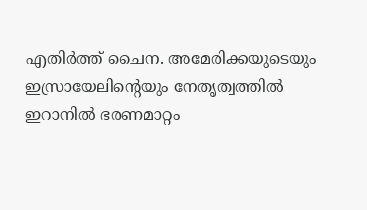എതിർത്ത് ചൈന. അമേരിക്കയുടെയും ഇസ്രായേലിന്റെയും നേതൃത്വത്തിൽ ഇറാനിൽ ഭരണമാറ്റം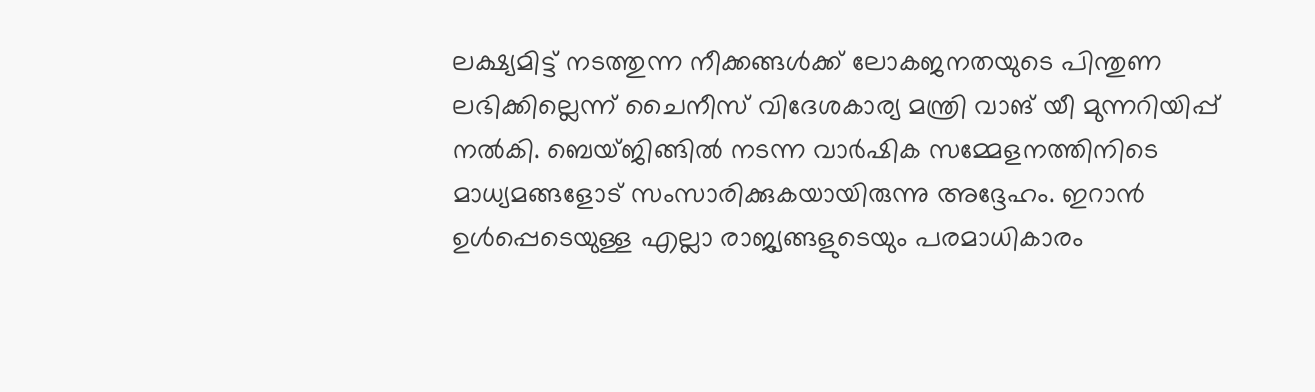ലക്ഷ്യമിട്ട് നടത്തുന്ന നീക്കങ്ങൾക്ക് ലോകജനതയുടെ പിന്തുണ ലഭിക്കില്ലെന്ന് ചൈനീസ് വിദേശകാര്യ മന്ത്രി വാങ് യീ മുന്നറിയിപ്പ് നൽകി. ബെയ്ജിങ്ങിൽ നടന്ന വാർഷിക സമ്മേളനത്തിനിടെ മാധ്യമങ്ങളോട് സംസാരിക്കുകയായിരുന്നു അദ്ദേഹം. ഇറാൻ ഉൾപ്പെടെയുള്ള എല്ലാ രാജ്യങ്ങളുടെയും പരമാധികാരം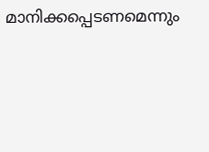മാനിക്കപ്പെടണമെന്നും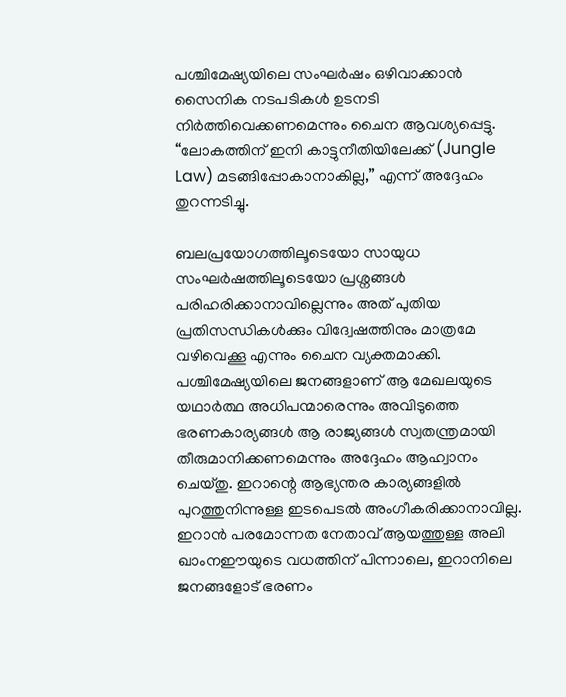പശ്ചിമേഷ്യയിലെ സംഘർഷം ഒഴിവാക്കാൻ സൈനിക നടപടികൾ ഉടനടി നിർത്തിവെക്കണമെന്നും ചൈന ആവശ്യപ്പെട്ടു. “ലോകത്തിന് ഇനി കാട്ടുനീതിയിലേക്ക് (Jungle Law) മടങ്ങിപ്പോകാനാകില്ല,” എന്ന് അദ്ദേഹം തുറന്നടിച്ചു.

ബലപ്രയോഗത്തിലൂടെയോ സായുധ സംഘർഷത്തിലൂടെയോ പ്രശ്നങ്ങൾ പരിഹരിക്കാനാവില്ലെന്നും അത് പുതിയ പ്രതിസന്ധികൾക്കും വിദ്വേഷത്തിനും മാത്രമേ വഴിവെക്കൂ എന്നും ചൈന വ്യക്തമാക്കി. പശ്ചിമേഷ്യയിലെ ജനങ്ങളാണ് ആ മേഖലയുടെ യഥാർത്ഥ അധിപന്മാരെന്നും അവിടുത്തെ ഭരണകാര്യങ്ങൾ ആ രാജ്യങ്ങൾ സ്വതന്ത്രമായി തീരുമാനിക്കണമെന്നും അദ്ദേഹം ആഹ്വാനം ചെയ്തു. ഇറാന്റെ ആഭ്യന്തര കാര്യങ്ങളിൽ പുറത്തുനിന്നുള്ള ഇടപെടൽ അംഗീകരിക്കാനാവില്ല. ഇറാൻ പരമോന്നത നേതാവ് ആയത്തുള്ള അലി ഖാംനഈയുടെ വധത്തിന് പിന്നാലെ, ഇറാനിലെ ജനങ്ങളോട് ഭരണം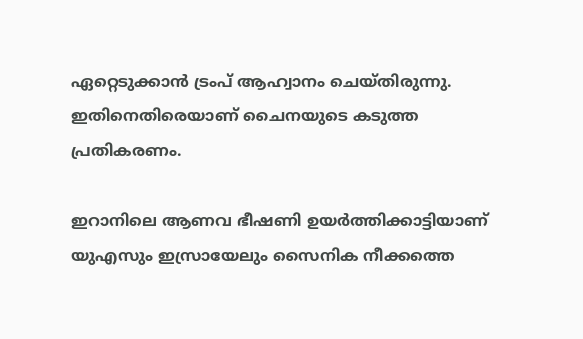ഏറ്റെടുക്കാൻ ട്രംപ് ആഹ്വാനം ചെയ്തിരുന്നു. ഇതിനെതിരെയാണ് ചൈനയുടെ കടുത്ത പ്രതികരണം.

ഇറാനിലെ ആണവ ഭീഷണി ഉയർത്തിക്കാട്ടിയാണ് യുഎസും ഇസ്രായേലും സൈനിക നീക്കത്തെ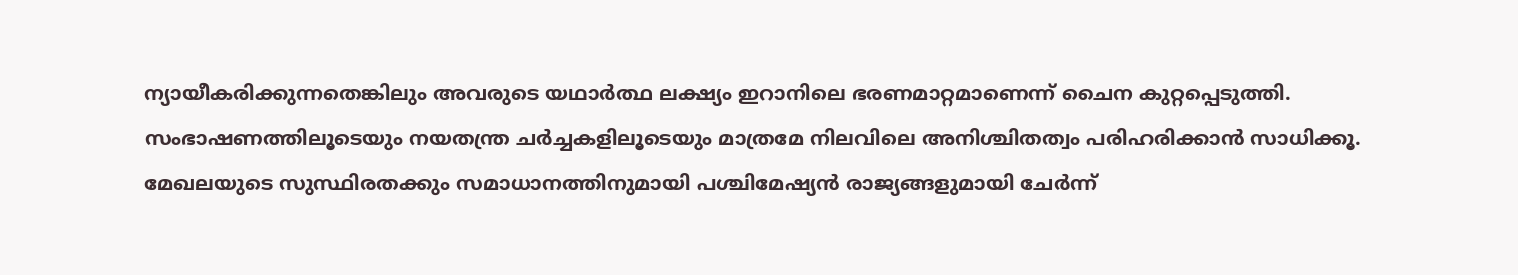ന്യായീകരിക്കുന്നതെങ്കിലും അവരുടെ യഥാർത്ഥ ലക്ഷ്യം ഇറാനിലെ ഭരണമാറ്റമാണെന്ന് ചൈന കുറ്റപ്പെടുത്തി. സംഭാഷണത്തിലൂടെയും നയതന്ത്ര ചർച്ചകളിലൂടെയും മാത്രമേ നിലവിലെ അനിശ്ചിതത്വം പരിഹരിക്കാൻ സാധിക്കൂ. മേഖലയുടെ സുസ്ഥിരതക്കും സമാധാനത്തിനുമായി പശ്ചിമേഷ്യൻ രാജ്യങ്ങളുമായി ചേർന്ന്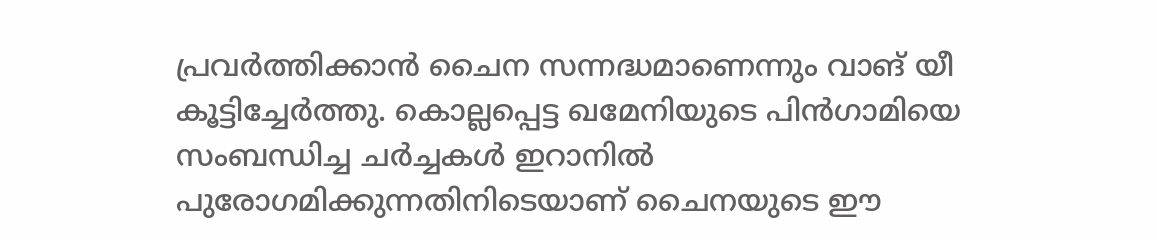പ്രവർത്തിക്കാൻ ചൈന സന്നദ്ധമാണെന്നും വാങ് യീ കൂട്ടിച്ചേർത്തു. കൊല്ലപ്പെട്ട ഖമേനിയുടെ പിൻഗാമിയെ സംബന്ധിച്ച ചർച്ചകൾ ഇറാനിൽ പുരോഗമിക്കുന്നതിനിടെയാണ് ചൈനയുടെ ഈ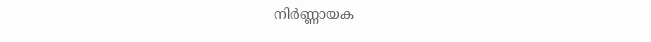നിർണ്ണായക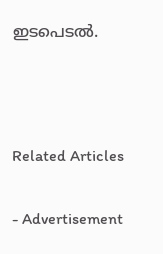ഇടപെടൽ.



Related Articles

- Advertisement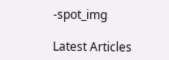-spot_img

Latest Articles